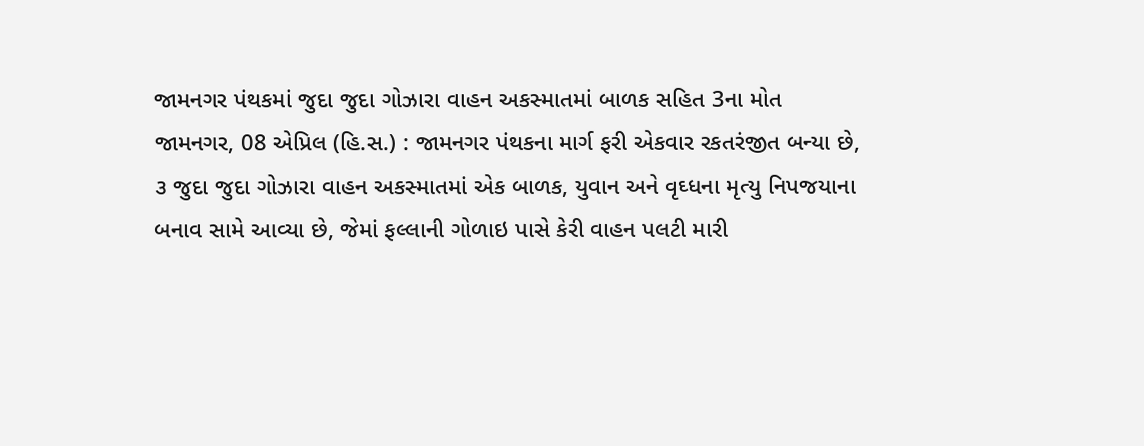જામનગર પંથકમાં જુદા જુદા ગોઝારા વાહન અકસ્માતમાં બાળક સહિત 3ના મોત
જામનગર, 08 એપ્રિલ (હિ.સ.) : જામનગર પંથકના માર્ગ ફરી એકવાર રકતરંજીત બન્યા છે, ૩ જુદા જુદા ગોઝારા વાહન અકસ્માતમાં એક બાળક, યુવાન અને વૃઘ્ધના મૃત્યુ નિપજયાના બનાવ સામે આવ્યા છે, જેમાં ફલ્લાની ગોળાઇ પાસે કેરી વાહન પલટી મારી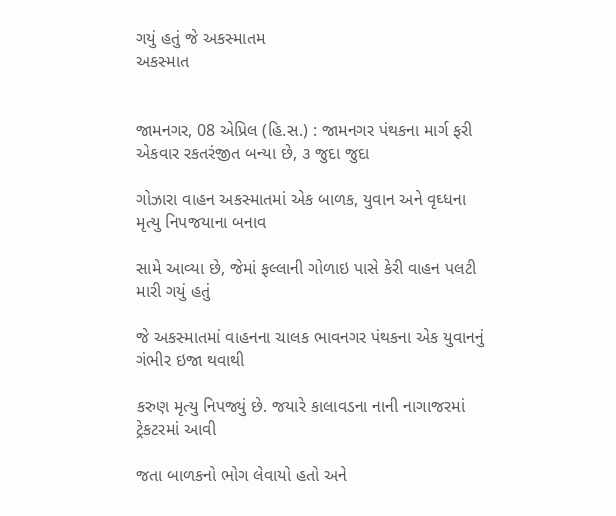ગયું હતું જે અકસ્માતમ
અકસ્માત


જામનગર, 08 એપ્રિલ (હિ.સ.) : જામનગર પંથકના માર્ગ ફરી એકવાર રકતરંજીત બન્યા છે, ૩ જુદા જુદા

ગોઝારા વાહન અકસ્માતમાં એક બાળક, યુવાન અને વૃઘ્ધના મૃત્યુ નિપજયાના બનાવ

સામે આવ્યા છે, જેમાં ફલ્લાની ગોળાઇ પાસે કેરી વાહન પલટી મારી ગયું હતું

જે અકસ્માતમાં વાહનના ચાલક ભાવનગર પંથકના એક યુવાનનું ગંભીર ઇજા થવાથી

કરુણ મૃત્યુ નિપજ્યું છે. જયારે કાલાવડના નાની નાગાજરમાં ટ્રેકટરમાં આવી

જતા બાળકનો ભોગ લેવાયો હતો અને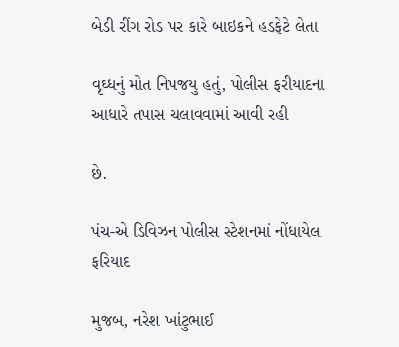બેડી રીંગ રોડ પર કારે બાઇકને હડફેટે લેતા

વૃઘ્ધનું મોત નિપજયુ હતું, પોલીસ ફરીયાદના આધારે તપાસ ચલાવવામાં આવી રહી

છે.

પંચ-એ ડિવિઝન પોલીસ સ્ટેશનમાં નોંધાયેલ ફરિયાદ

મુજબ, નરેશ ખાંટુભાઈ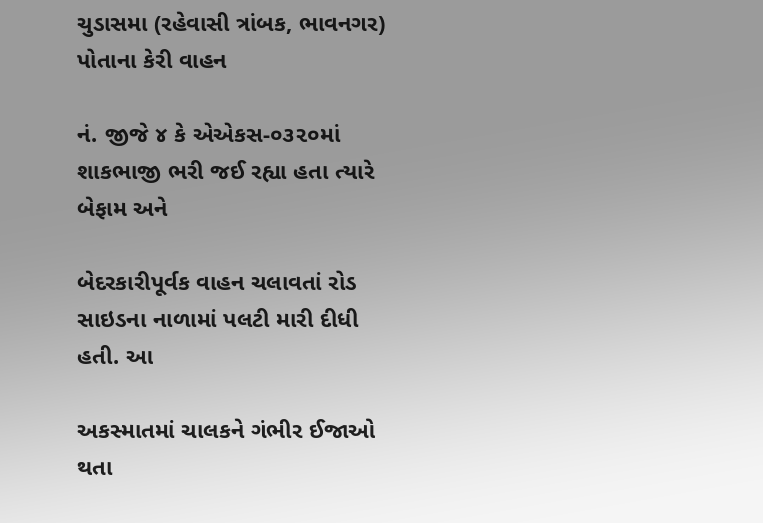ચુડાસમા (રહેવાસી ત્રાંબક, ભાવનગર) પોતાના કેરી વાહન

નં. જીજે ૪ કે એએકસ-૦૩૨૦માં શાકભાજી ભરી જઈ રહ્યા હતા ત્યારે બેફામ અને

બેદરકારીપૂર્વક વાહન ચલાવતાં રોડ સાઇડના નાળામાં પલટી મારી દીધી હતી. આ

અકસ્માતમાં ચાલકને ગંભીર ઈજાઓ થતા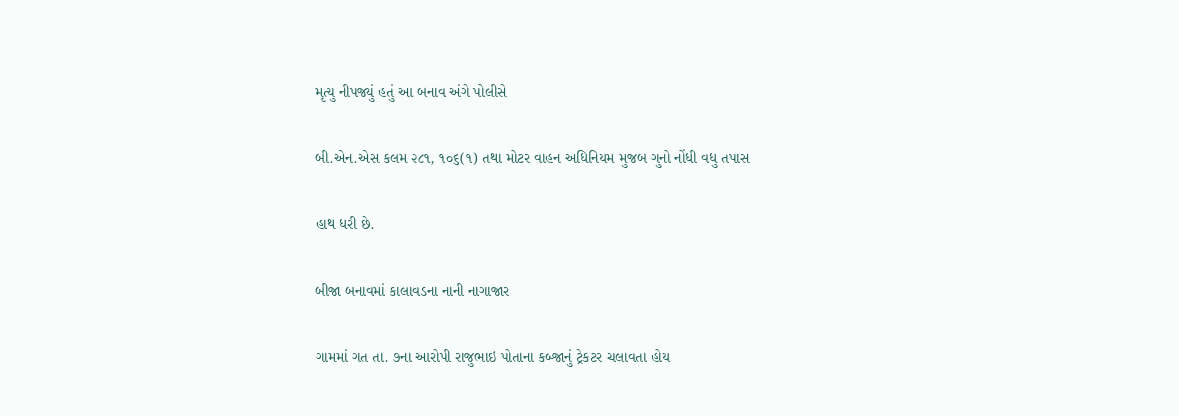મૃત્યુ નીપજ્યું હતું આ બનાવ અંગે પોલીસે

બી.એન.એસ કલમ ૨૮૧, ૧૦૬(૧) તથા મોટર વાહન અધિનિયમ મુજબ ગુનો નોંધી વધુ તપાસ

હાથ ધરી છે.

બીજા બનાવમાં કાલાવડના નાની નાગાજાર

ગામમાં ગત તા. ૭ના આરોપી રાજુભાઇ પોતાના કબ્જાનું ટ્રેકટર ચલાવતા હોય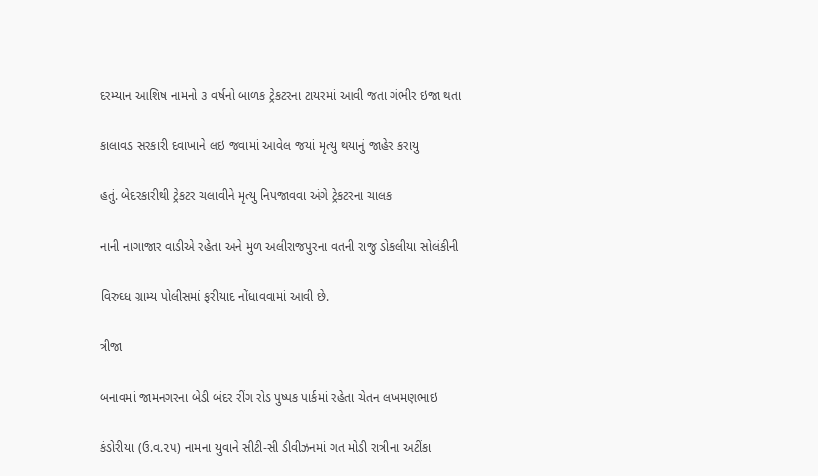દરમ્યાન આશિષ નામનો ૩ વર્ષનો બાળક ટ્રેકટરના ટાયરમાં આવી જતા ગંભીર ઇજા થતા

કાલાવડ સરકારી દવાખાને લઇ જવામાં આવેલ જયાં મૃત્યુ થયાનું જાહેર કરાયુ

હતું. બેદરકારીથી ટ્રેકટર ચલાવીને મૃત્યુ નિપજાવવા અંગે ટ્રેકટરના ચાલક

નાની નાગાજાર વાડીએ રહેતા અને મુળ અલીરાજપુરના વતની રાજુ ડોકલીયા સોલંકીની

વિરુઘ્ધ ગ્રામ્ય પોલીસમાં ફરીયાદ નોંધાવવામાં આવી છે.

ત્રીજા

બનાવમાં જામનગરના બેડી બંદર રીંગ રોડ પુષ્પક પાર્કમાં રહેતા ચેતન લખમણભાઇ

કંડોરીયા (ઉ.વ.૨૫) નામના યુવાને સીટી-સી ડીવીઝનમાં ગત મોડી રાત્રીના અટીંકા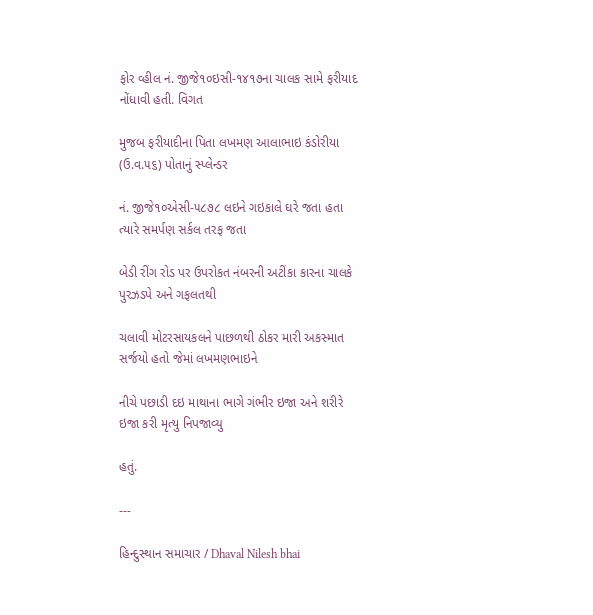ફોર વ્હીલ નં. જીજે૧૦ઇસી-૧૪૧૭ના ચાલક સામે ફરીયાદ નોંધાવી હતી. વિગત

મુજબ ફરીયાદીના પિતા લખમણ આલાભાઇ કંડોરીયા (ઉ.વ.૫૬) પોતાનું સ્પ્લેન્ડર

નં. જીજે૧૦એસી-૫૮૭૮ લઇને ગઇકાલે ઘરે જતા હતા ત્યારે સમર્પણ સર્કલ તરફ જતા

બેડી રીંગ રોડ પર ઉપરોકત નંબરની અટીંકા કારના ચાલકે પુરઝડપે અને ગફલતથી

ચલાવી મોટરસાયકલને પાછળથી ઠોકર મારી અકસ્માત સર્જયો હતો જેમાં લખમણભાઇને

નીચે પછાડી દઇ માથાના ભાગે ગંભીર ઇજા અને શરીરે ઇજા કરી મૃત્યુ નિપજાવ્યુ

હતું.

---

હિન્દુસ્થાન સમાચાર / Dhaval Nilesh bhai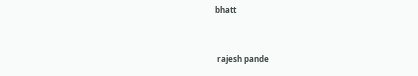bhatt


 rajesh pande